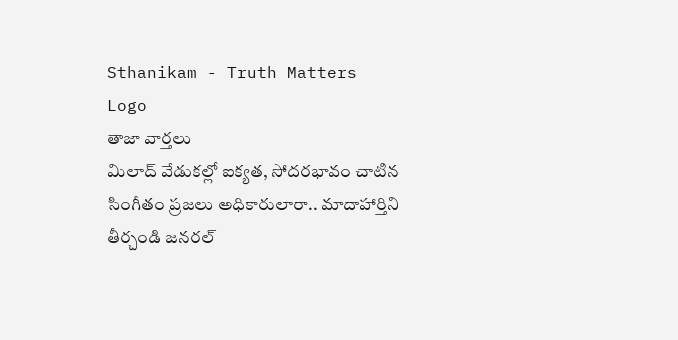Sthanikam - Truth Matters
Logo
తాజా వార్తలు
మిలాద్‌ వేడుకల్లో ఐక్యత, సోదరభావం చాటిన సింగీతం ప్రజలు అధికారులారా.. మాదాహార్తిని తీర్చండి జనరల్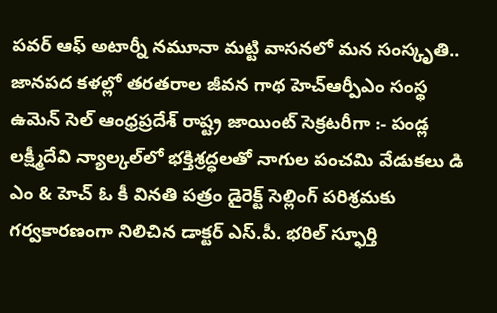పవర్ ఆఫ్ అటార్నీ నమూనా మట్టి వాసనలో మన సంస్కృతి.. జానపద కళల్లో తరతరాల జీవన గాథ హెచ్ఆర్పీఎం సంస్థ ఉమెన్ సెల్ ఆంధ్రప్రదేశ్ రాష్ట్ర జాయింట్ సెక్రటరీగా :- పండ్ల లక్ష్మీదేవి న్యాల్కల్‌లో భక్తిశ్రద్ధలతో నాగుల పంచమి వేడుకలు డి ఎం & హెచ్ ఓ కీ వినతి పత్రం డైరెక్ట్ సెల్లింగ్ పరిశ్రమకు గర్వకారణంగా నిలిచిన డాక్టర్ ఎస్.పీ. భరిల్ స్ఫూర్తి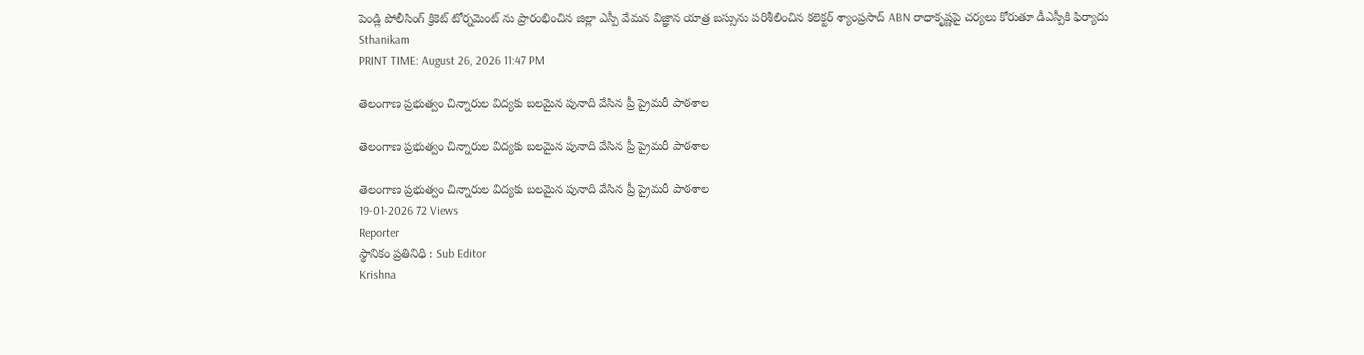పెండ్లి పోలీసింగ్ క్రికెట్ టోర్నమెంట్ ను ప్రారంభించిన జిల్లా ఎస్పీ వేమన విజ్ఞాన యాత్ర బస్సును పరిశీలించిన కలెక్టర్ శ్యాంప్రసాద్ ABN రాధాకృష్ణపై చర్యలు కోరుతూ డీఎస్పీకి ఫిర్యాదు
Sthanikam
PRINT TIME: August 26, 2026 11:47 PM

తెలంగాణ ప్రభుత్వం చిన్నారుల విద్యకు బలమైన పునాది వేసిన ప్రీ ప్రైమరీ పాఠశాల

తెలంగాణ ప్రభుత్వం చిన్నారుల విద్యకు బలమైన పునాది వేసిన ప్రీ ప్రైమరీ పాఠశాల

తెలంగాణ ప్రభుత్వం చిన్నారుల విద్యకు బలమైన పునాది వేసిన ప్రీ ప్రైమరీ పాఠశాల
19-01-2026 72 Views
Reporter
స్థానికం ప్రతినిధి : Sub Editor
Krishna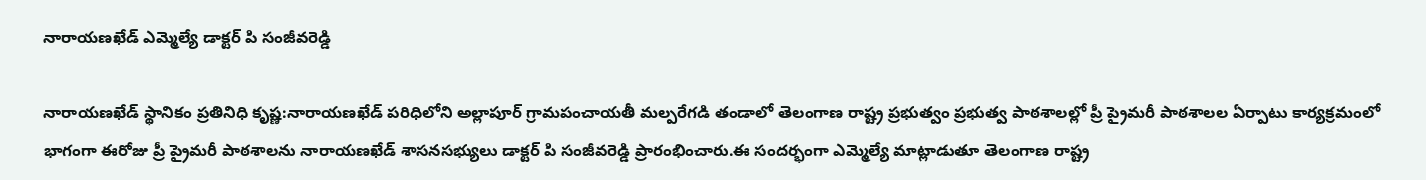నారాయణఖేడ్ ఎమ్మెల్యే డాక్టర్ పి సంజీవరెడ్డి

నారాయణఖేడ్ స్థానికం ప్రతినిధి కృష్ణ:నారాయణఖేడ్ పరిధిలోని అల్లాపూర్ గ్రామపంచాయతీ మల్పరేగడి తండాలో తెలంగాణ రాష్ట్ర ప్రభుత్వం ప్రభుత్వ పాఠశాలల్లో ప్రీ ప్రైమరీ పాఠశాలల ఏర్పాటు కార్యక్రమంలో భాగంగా ఈరోజు ప్రీ ప్రైమరీ పాఠశాలను నారాయణఖేడ్ శాసనసభ్యులు డాక్టర్ పి సంజీవరెడ్డి ప్రారంభించారు.ఈ సందర్భంగా ఎమ్మెల్యే మాట్లాడుతూ తెలంగాణ రాష్ట్ర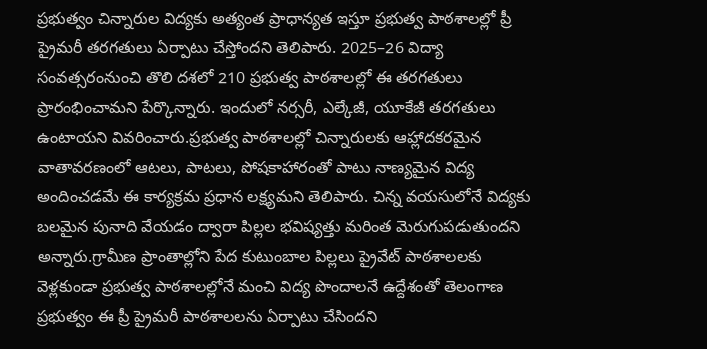ప్రభుత్వం చిన్నారుల విద్యకు అత్యంత ప్రాధాన్యత ఇస్తూ ప్రభుత్వ పాఠశాలల్లో ప్రీ ప్రైమరీ తరగతులు ఏర్పాటు చేస్తోందని తెలిపారు. 2025–26 విద్యా సంవత్సరంనుంచి తొలి దశలో 210 ప్రభుత్వ పాఠశాలల్లో ఈ తరగతులు ప్రారంభించామని పేర్కొన్నారు. ఇందులో నర్సరీ, ఎల్కేజీ, యూకేజీ తరగతులు ఉంటాయని వివరించారు.ప్రభుత్వ పాఠశాలల్లో చిన్నారులకు ఆహ్లాదకరమైన వాతావరణంలో ఆటలు, పాటలు, పోషకాహారంతో పాటు నాణ్యమైన విద్య అందించడమే ఈ కార్యక్రమ ప్రధాన లక్ష్యమని తెలిపారు. చిన్న వయసులోనే విద్యకు బలమైన పునాది వేయడం ద్వారా పిల్లల భవిష్యత్తు మరింత మెరుగుపడుతుందని అన్నారు.గ్రామీణ ప్రాంతాల్లోని పేద కుటుంబాల పిల్లలు ప్రైవేట్ పాఠశాలలకు వెళ్లకుండా ప్రభుత్వ పాఠశాలల్లోనే మంచి విద్య పొందాలనే ఉద్దేశంతో తెలంగాణ ప్రభుత్వం ఈ ప్రీ ప్రైమరీ పాఠశాలలను ఏర్పాటు చేసిందని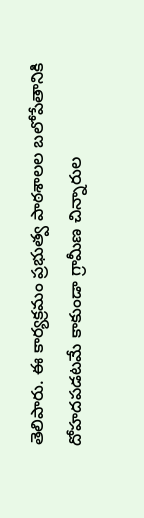తెలిపారు. ఈ కార్యక్రమం ప్రభుత్వ పాఠశాలల బలోపేతానికి దోహదపడటమే కాకుండా గ్రామీణ చిన్నారుల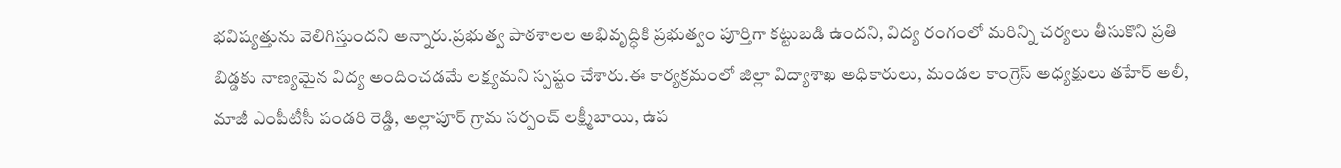భవిష్యత్తును వెలిగిస్తుందని అన్నారు.ప్రభుత్వ పాఠశాలల అభివృద్ధికి ప్రభుత్వం పూర్తిగా కట్టుబడి ఉందని, విద్య రంగంలో మరిన్ని చర్యలు తీసుకొని ప్రతి బిడ్డకు నాణ్యమైన విద్య అందించడమే లక్ష్యమని స్పష్టం చేశారు.ఈ కార్యక్రమంలో జిల్లా విద్యాశాఖ అధికారులు, మండల కాంగ్రెస్ అధ్యక్షులు తహేర్ అలీ, మాజీ ఎంపీటీసీ పండరి రెడ్డి, అల్లాపూర్ గ్రామ సర్పంచ్ లక్ష్మీబాయి, ఉప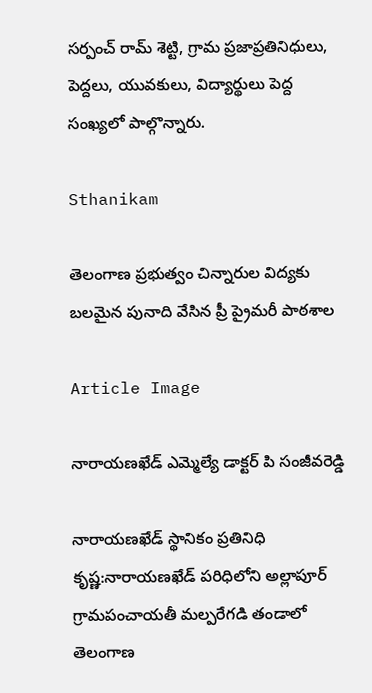సర్పంచ్ రామ్ శెట్టి, గ్రామ ప్రజాప్రతినిధులు, పెద్దలు, యువకులు, విద్యార్థులు పెద్ద సంఖ్యలో పాల్గొన్నారు.

Sthanikam

తెలంగాణ ప్రభుత్వం చిన్నారుల విద్యకు బలమైన పునాది వేసిన ప్రీ ప్రైమరీ పాఠశాల

Article Image

నారాయణఖేడ్ ఎమ్మెల్యే డాక్టర్ పి సంజీవరెడ్డి

నారాయణఖేడ్ స్థానికం ప్రతినిధి కృష్ణ:నారాయణఖేడ్ పరిధిలోని అల్లాపూర్ గ్రామపంచాయతీ మల్పరేగడి తండాలో తెలంగాణ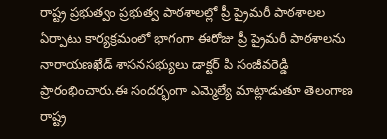రాష్ట్ర ప్రభుత్వం ప్రభుత్వ పాఠశాలల్లో ప్రీ ప్రైమరీ పాఠశాలల ఏర్పాటు కార్యక్రమంలో భాగంగా ఈరోజు ప్రీ ప్రైమరీ పాఠశాలను నారాయణఖేడ్ శాసనసభ్యులు డాక్టర్ పి సంజీవరెడ్డి ప్రారంభించారు.ఈ సందర్భంగా ఎమ్మెల్యే మాట్లాడుతూ తెలంగాణ రాష్ట్ర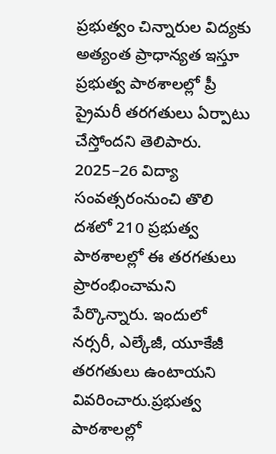ప్రభుత్వం చిన్నారుల విద్యకు అత్యంత ప్రాధాన్యత ఇస్తూ ప్రభుత్వ పాఠశాలల్లో ప్రీ ప్రైమరీ తరగతులు ఏర్పాటు చేస్తోందని తెలిపారు. 2025–26 విద్యా సంవత్సరంనుంచి తొలి దశలో 210 ప్రభుత్వ పాఠశాలల్లో ఈ తరగతులు ప్రారంభించామని పేర్కొన్నారు. ఇందులో నర్సరీ, ఎల్కేజీ, యూకేజీ తరగతులు ఉంటాయని వివరించారు.ప్రభుత్వ పాఠశాలల్లో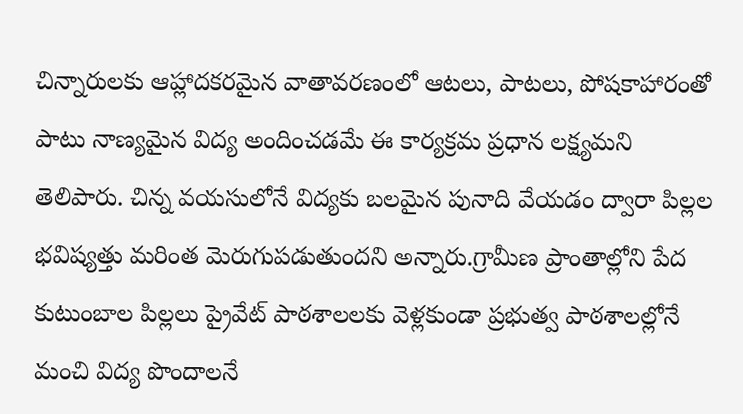చిన్నారులకు ఆహ్లాదకరమైన వాతావరణంలో ఆటలు, పాటలు, పోషకాహారంతో పాటు నాణ్యమైన విద్య అందించడమే ఈ కార్యక్రమ ప్రధాన లక్ష్యమని తెలిపారు. చిన్న వయసులోనే విద్యకు బలమైన పునాది వేయడం ద్వారా పిల్లల భవిష్యత్తు మరింత మెరుగుపడుతుందని అన్నారు.గ్రామీణ ప్రాంతాల్లోని పేద కుటుంబాల పిల్లలు ప్రైవేట్ పాఠశాలలకు వెళ్లకుండా ప్రభుత్వ పాఠశాలల్లోనే మంచి విద్య పొందాలనే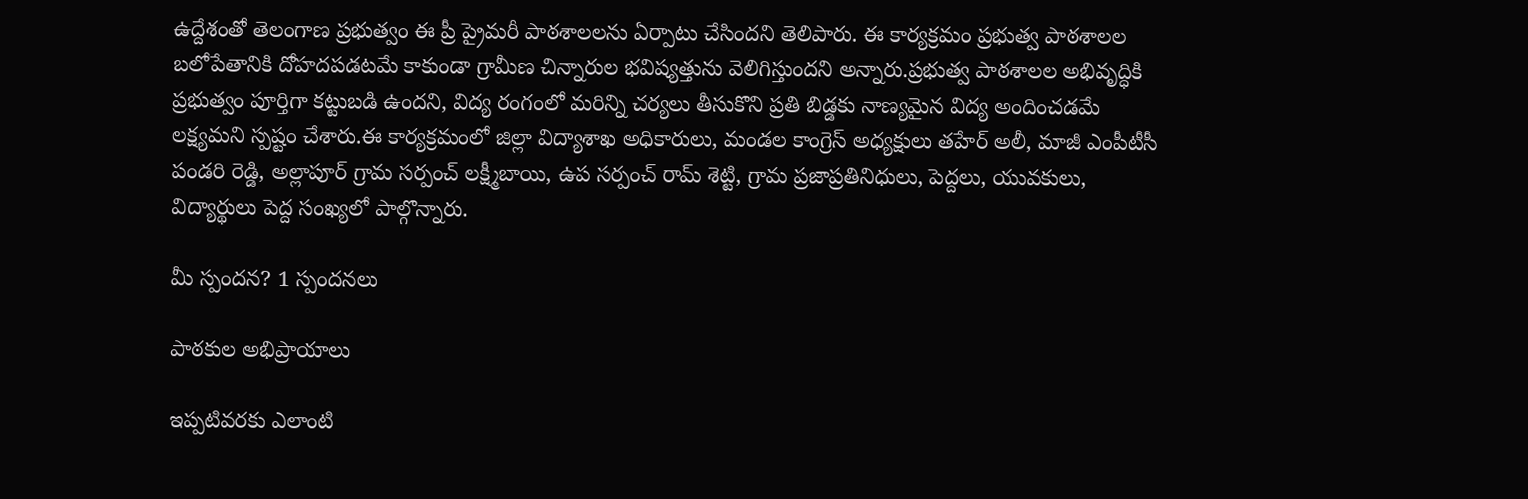ఉద్దేశంతో తెలంగాణ ప్రభుత్వం ఈ ప్రీ ప్రైమరీ పాఠశాలలను ఏర్పాటు చేసిందని తెలిపారు. ఈ కార్యక్రమం ప్రభుత్వ పాఠశాలల బలోపేతానికి దోహదపడటమే కాకుండా గ్రామీణ చిన్నారుల భవిష్యత్తును వెలిగిస్తుందని అన్నారు.ప్రభుత్వ పాఠశాలల అభివృద్ధికి ప్రభుత్వం పూర్తిగా కట్టుబడి ఉందని, విద్య రంగంలో మరిన్ని చర్యలు తీసుకొని ప్రతి బిడ్డకు నాణ్యమైన విద్య అందించడమే లక్ష్యమని స్పష్టం చేశారు.ఈ కార్యక్రమంలో జిల్లా విద్యాశాఖ అధికారులు, మండల కాంగ్రెస్ అధ్యక్షులు తహేర్ అలీ, మాజీ ఎంపీటీసీ పండరి రెడ్డి, అల్లాపూర్ గ్రామ సర్పంచ్ లక్ష్మీబాయి, ఉప సర్పంచ్ రామ్ శెట్టి, గ్రామ ప్రజాప్రతినిధులు, పెద్దలు, యువకులు, విద్యార్థులు పెద్ద సంఖ్యలో పాల్గొన్నారు.

మీ స్పందన? 1 స్పందనలు

పాఠకుల అభిప్రాయాలు

ఇప్పటివరకు ఎలాంటి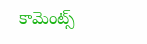కామెంట్స్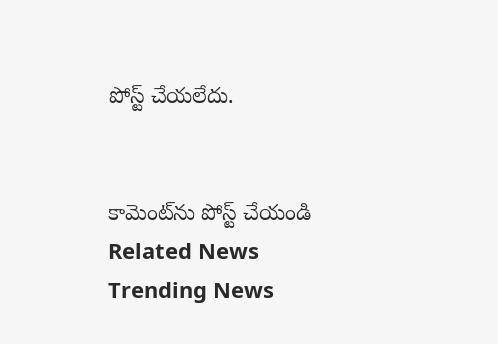పోస్ట్ చేయలేదు.


కామెంట్‌ను పోస్ట్ చేయండి
Related News
Trending News